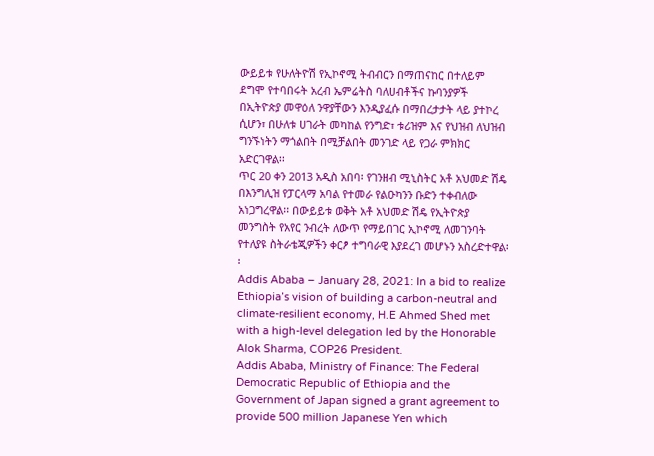ውይይቱ የሁለትዮሽ የኢኮኖሚ ትብብርን በማጠናከር በተለይም ደግሞ የተባበሩት አረብ ኤምሬትስ ባለሀብቶችና ኩባንያዎች በኢትዮጵያ መዋዕለ ንዋያቸውን እንዲያፈሱ በማበረታታት ላይ ያተኮረ ሲሆን፣ በሁለቱ ሀገራት መካከል የንግድ፣ ቱሪዝም እና የህዝብ ለህዝብ ግንኙነትን ማጎልበት በሚቻልበት መንገድ ላይ የጋራ ምክክር አድርገዋል፡፡
ጥር 20 ቀን 2013 አዲስ አበባ፡ የገንዘብ ሚኒስትር አቶ አህመድ ሽዴ በእንግሊዝ የፓርላማ አባል የተመራ የልዑካንን ቡድን ተቀብለው አነጋግረዋል፡፡ በውይይቱ ወቅት አቶ አህመድ ሽዴ የኢትዮጵያ መንግስት የአየር ንብረት ለውጥ የማይበገር ኢኮኖሚ ለመገንባት የተለያዩ ስትራቴጂዎችን ቀርፆ ተግባራዊ እያደረገ መሆኑን አስረድተዋል፡፡
Addis Ababa – January 28, 2021: In a bid to realize Ethiopia’s vision of building a carbon-neutral and climate-resilient economy, H.E Ahmed Shed met with a high-level delegation led by the Honorable Alok Sharma, COP26 President.
Addis Ababa, Ministry of Finance: The Federal Democratic Republic of Ethiopia and the Government of Japan signed a grant agreement to provide 500 million Japanese Yen which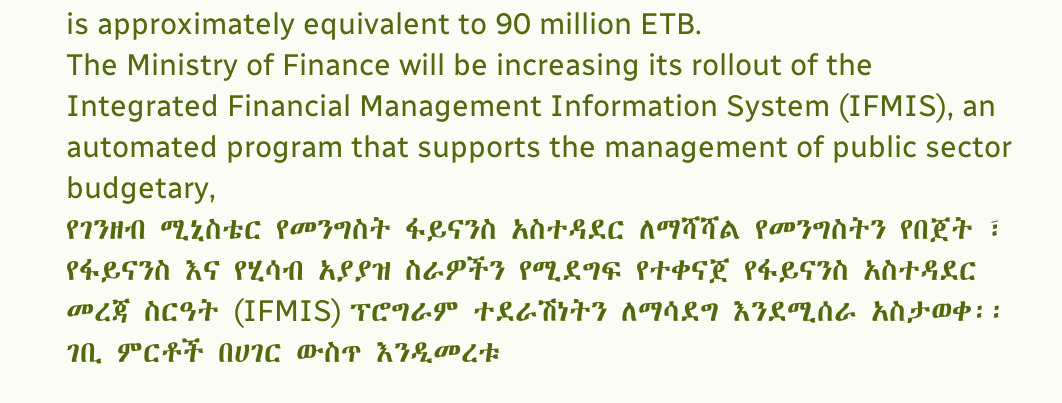is approximately equivalent to 90 million ETB.
The Ministry of Finance will be increasing its rollout of the Integrated Financial Management Information System (IFMIS), an automated program that supports the management of public sector budgetary,
የገንዘብ ሚኒስቴር የመንግስት ፋይናንስ አስተዳደር ለማሻሻል የመንግስትን የበጀት ፣ የፋይናንስ እና የሂሳብ አያያዝ ስራዎችን የሚደግፍ የተቀናጀ የፋይናንስ አስተዳደር መረጃ ስርዓት (IFMIS) ፕሮግራም ተደራሽነትን ለማሳደግ እንደሚሰራ አስታወቀ፡፡
ገቢ ምርቶች በሀገር ውስጥ እንዲመረቱ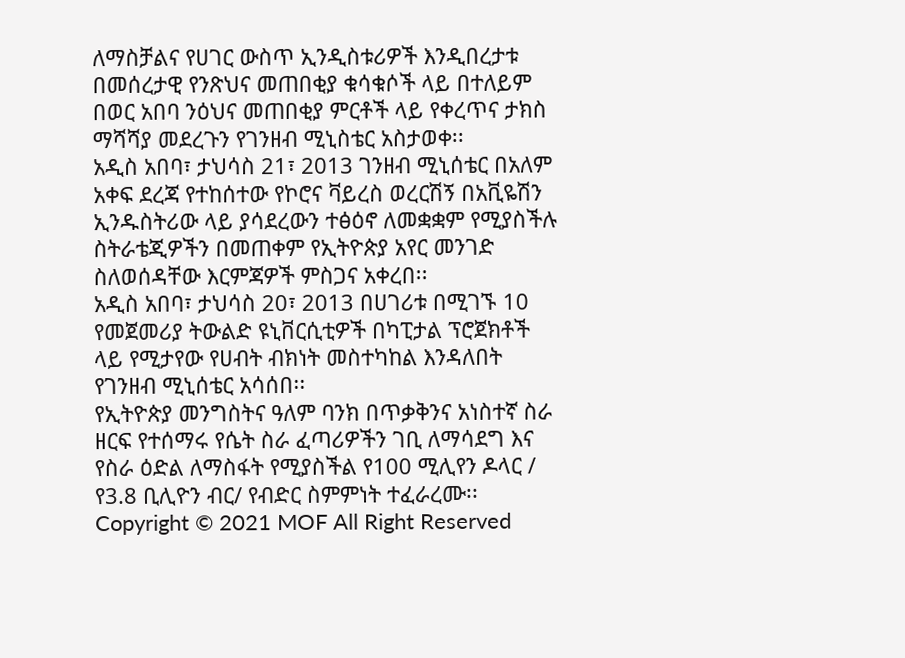ለማስቻልና የሀገር ውስጥ ኢንዲስቱሪዎች እንዲበረታቱ በመሰረታዊ የንጽህና መጠበቂያ ቁሳቁሶች ላይ በተለይም በወር አበባ ንዕህና መጠበቂያ ምርቶች ላይ የቀረጥና ታክስ ማሻሻያ መደረጉን የገንዘብ ሚኒስቴር አስታወቀ፡፡
አዲስ አበባ፣ ታህሳስ 21፣ 2013 ገንዘብ ሚኒሰቴር በአለም አቀፍ ደረጃ የተከሰተው የኮሮና ቫይረስ ወረርሽኝ በአቪዬሽን ኢንዱስትሪው ላይ ያሳደረውን ተፅዕኖ ለመቋቋም የሚያስችሉ ስትራቴጂዎችን በመጠቀም የኢትዮጵያ አየር መንገድ ስለወሰዳቸው እርምጃዎች ምስጋና አቀረበ፡፡
አዲስ አበባ፣ ታህሳስ 20፣ 2013 በሀገሪቱ በሚገኙ 10 የመጀመሪያ ትውልድ ዩኒቨርሲቲዎች በካፒታል ፕሮጀክቶች ላይ የሚታየው የሀብት ብክነት መስተካከል እንዳለበት የገንዘብ ሚኒሰቴር አሳሰበ፡፡
የኢትዮጵያ መንግስትና ዓለም ባንክ በጥቃቅንና አነስተኛ ስራ ዘርፍ የተሰማሩ የሴት ስራ ፈጣሪዎችን ገቢ ለማሳደግ እና የስራ ዕድል ለማስፋት የሚያስችል የ100 ሚሊየን ዶላር / የ3.8 ቢሊዮን ብር/ የብድር ስምምነት ተፈራረሙ፡፡
Copyright © 2021 MOF All Right Reserved